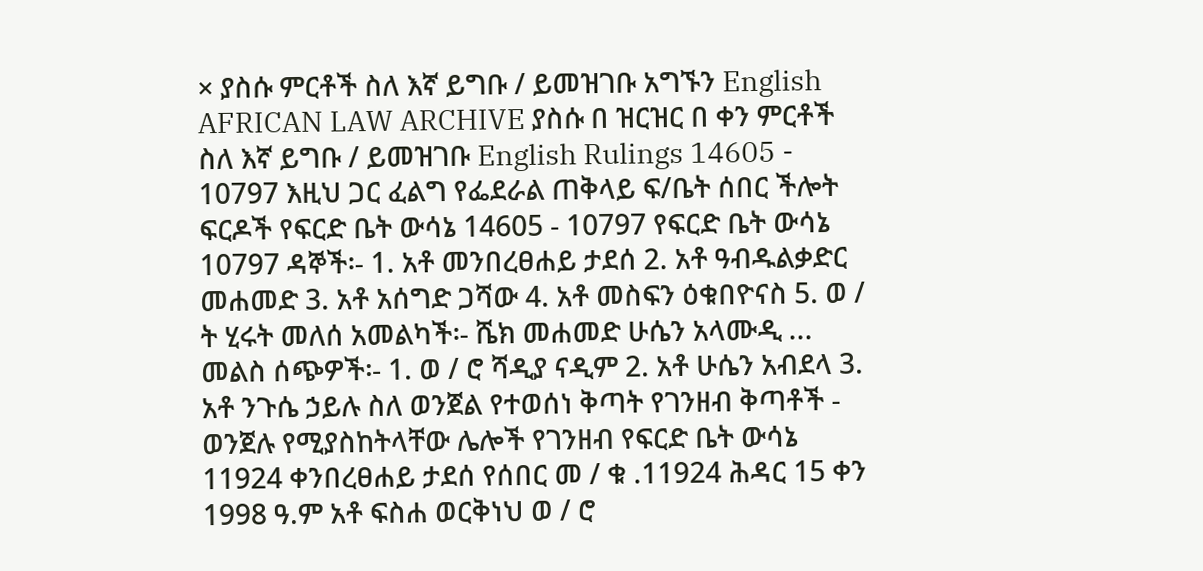× ያስሱ ምርቶች ስለ እኛ ይግቡ / ይመዝገቡ አግኙን English AFRICAN LAW ARCHIVE ያስሱ በ ዝርዝር በ ቀን ምርቶች ስለ እኛ ይግቡ / ይመዝገቡ English Rulings 14605 - 10797 እዚህ ጋር ፈልግ የፌደራል ጠቅላይ ፍ/ቤት ሰበር ችሎት ፍርዶች የፍርድ ቤት ውሳኔ 14605 - 10797 የፍርድ ቤት ውሳኔ 10797 ዳኞች፡- 1. አቶ መንበረፀሐይ ታደሰ 2. አቶ ዓብዱልቃድር መሐመድ 3. አቶ አሰግድ ጋሻው 4. አቶ መስፍን ዕቁበዮናስ 5. ወ / ት ሂሩት መለሰ አመልካች፡- ሼክ መሐመድ ሁሴን አላሙዲ ... መልስ ሰጭዎች፡- 1. ወ / ሮ ሻዲያ ናዲም 2. አቶ ሁሴን አብደላ 3. አቶ ንጉሴ ኃይሉ ስለ ወንጀል የተወሰነ ቅጣት የገንዘብ ቅጣቶች - ወንጀሉ የሚያስከትላቸው ሌሎች የገንዘብ የፍርድ ቤት ውሳኔ 11924 ቀንበረፀሐይ ታደሰ የሰበር መ / ቁ .11924 ሕዳር 15 ቀን 1998 ዓ.ም አቶ ፍስሐ ወርቅነህ ወ / ሮ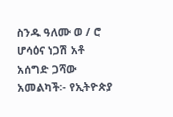ስንዱ ዓለሙ ወ / ሮ ሆሳዕና ነጋሽ አቶ አሰግድ ጋሻው አመልካች፡- የኢትዮጵያ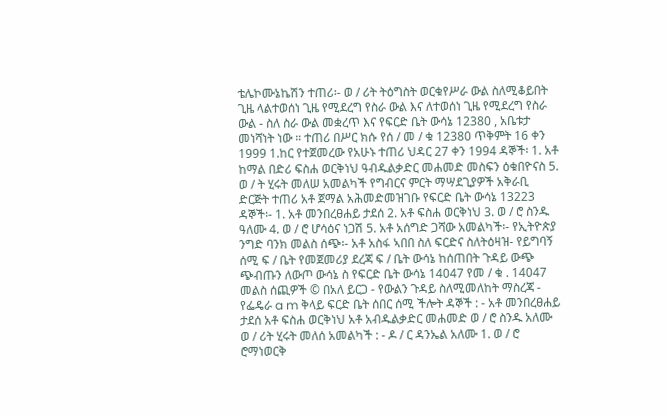ቴሌኮሙኔኬሽን ተጠሪ፡- ወ / ሪት ትዕግስት ወርቁየሥራ ውል ስለሚቆይበት ጊዜ ላልተወሰነ ጊዜ የሚደረግ የስራ ውል እና ለተወሰነ ጊዜ የሚደረግ የስራ ውል - ስለ ስራ ውል መቋረጥ እና የፍርድ ቤት ውሳኔ 12380 , አቤቱታ መነሻነት ነው ። ተጠሪ በሥር ክሱ የሰ / መ / ቁ 12380 ጥቅምት 16 ቀን 1999 1.ከር የተጀመረው የአሁኑ ተጠሪ ህዳር 27 ቀን 1994 ዳኞች፡ 1. አቶ ከማል በድሪ ፍስሐ ወርቅነህ ዓብዱልቃድር መሐመድ መስፍን ዕቁበዮናስ 5. ወ / ት ሂሩት መለሠ አመልካች የግብርና ምርት ማሣደጊያዎች አቅራቢ ድርጅት ተጠሪ አቶ ጀማል አሕመድመዝገቡ የፍርድ ቤት ውሳኔ 13223 ዳኞች፡- 1. አቶ መንበረፀሐይ ታደሰ 2. አቶ ፍስሐ ወርቅነህ 3. ወ / ሮ ስንዱ ዓለሙ 4. ወ / ሮ ሆሳዕና ነጋሽ 5. አቶ አሰግድ ጋሻው አመልካች፡- የኢትዮጵያ ንግድ ባንክ መልስ ሰጭ፡- አቶ አስፋ ኣበበ ስለ ፍርድና ስለትዕዛዝ- የይግባኝ ሰሚ ፍ / ቤት የመጀመሪያ ደረጃ ፍ / ቤት ውሳኔ ከሰጠበት ጉዳይ ውጭ ጭብጡን ለውጦ ውሳኔ ስ የፍርድ ቤት ውሳኔ 14047 የመ / ቁ . 14047 መልስ ሰጪዎች © በአለ ይርጋ - የውልን ጉዳይ ስለሚመለከት ማስረጃ - የፌዴራ a m ቅላይ ፍርድ ቤት ሰበር ሰሚ ችሎት ዳኞች : - አቶ መንበረፀሐይ ታደሰ አቶ ፍስሐ ወርቅነህ አቶ አብዱልቃድር መሐመድ ወ / ሮ ስንዱ አለሙ ወ / ሪት ሂሩት መለሰ አመልካች : - ዶ / ር ዳንኤል አለሙ 1. ወ / ሮ ሮማነወርቅ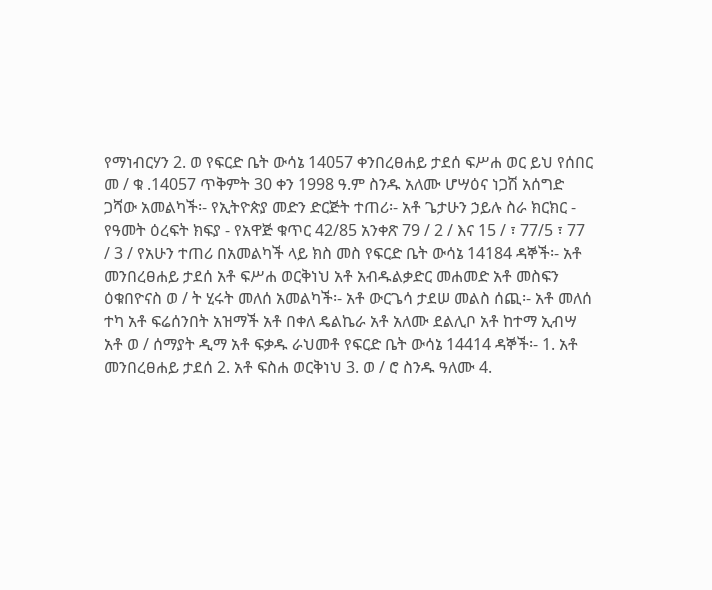የማነብርሃን 2. ወ የፍርድ ቤት ውሳኔ 14057 ቀንበረፀሐይ ታደሰ ፍሥሐ ወር ይህ የሰበር መ / ቁ .14057 ጥቅምት 30 ቀን 1998 ዓ.ም ስንዱ አለሙ ሆሣዕና ነጋሽ አሰግድ ጋሻው አመልካች፡- የኢትዮጵያ መድን ድርጅት ተጠሪ፡- አቶ ጌታሁን ኃይሉ ስራ ክርክር - የዓመት ዕረፍት ክፍያ - የአዋጅ ቁጥር 42/85 አንቀጽ 79 / 2 / እና 15 / ፣ 77/5 ፣ 77 / 3 / የአሁን ተጠሪ በአመልካች ላይ ክስ መስ የፍርድ ቤት ውሳኔ 14184 ዳኞች፡- አቶ መንበረፀሐይ ታደሰ አቶ ፍሥሐ ወርቅነህ አቶ አብዱልቃድር መሐመድ አቶ መስፍን ዕቁበዮናስ ወ / ት ሂሩት መለሰ አመልካች፡- አቶ ውርጌሳ ታደሠ መልስ ሰጪ፡- አቶ መለሰ ተካ አቶ ፍሬሰንበት አዝማች አቶ በቀለ ዴልኬራ አቶ አለሙ ደልሊቦ አቶ ከተማ ኢብሣ አቶ ወ / ሰማያት ዲማ አቶ ፍቃዱ ራህመቶ የፍርድ ቤት ውሳኔ 14414 ዳኞች፡- 1. አቶ መንበረፀሐይ ታደሰ 2. አቶ ፍስሐ ወርቅነህ 3. ወ / ሮ ስንዱ ዓለሙ 4.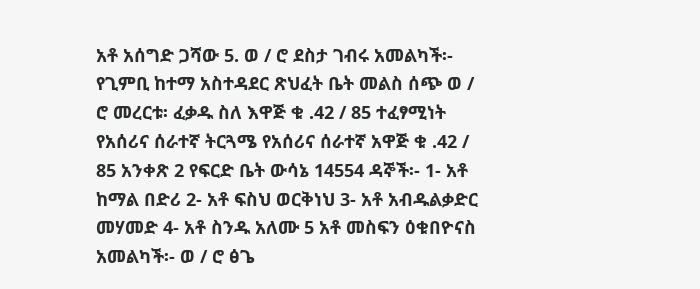አቶ አሰግድ ጋሻው 5. ወ / ሮ ደስታ ገብሩ አመልካች፡- የጊምቢ ከተማ አስተዳደር ጽህፈት ቤት መልስ ሰጭ ወ / ሮ መረርቱ፡ ፈቃዱ ስለ እዋጅ ቁ .42 / 85 ተፈፃሚነት የአሰሪና ሰራተኛ ትርጓሜ የአሰሪና ሰራተኛ አዋጅ ቁ .42 / 85 አንቀጽ 2 የፍርድ ቤት ውሳኔ 14554 ዳኞች፡- 1- አቶ ከማል በድሪ 2- አቶ ፍስህ ወርቅነህ 3- አቶ አብዱልቃድር መሃመድ 4- አቶ ስንዱ አለሙ 5 አቶ መስፍን ዕቁበዮናስ አመልካች፡- ወ / ሮ ፅጌ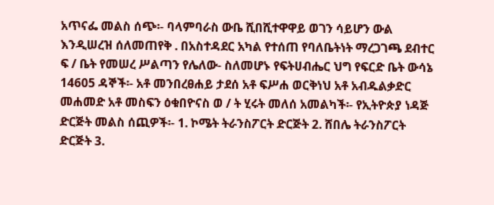አጥናፌ መልስ ሰጭ፡- ባላምባራስ ውቤ ሺበሺተዋዋይ ወገን ሳይሆን ውል እንዲሠረዝ ሰለመጠየቅ . በአስተዳደር አካል የተሰጠ የባለቤትነት ማረጋገጫ ደብተር ፍ / ቤት የመሠረ ሥልጣን የሌለው- ስለመሆኑ የፍትሀብሔር ህግ የፍርድ ቤት ውሳኔ 14605 ዳኞች፡- አቶ መንበረፀሐይ ታደሰ አቶ ፍሥሐ ወርቅነህ አቶ አብዱልቃድር መሐመድ አቶ መስፍን ዕቁበዮናስ ወ / ት ሂሩት መለሰ አመልካች፡- የኢትዮጵያ ነዳጅ ድርጅት መልስ ሰጪዎች፡- 1. ኮሜት ትራንስፖርት ድርጅት 2. ሸበሌ ትራንስፖርት ድርጅት 3.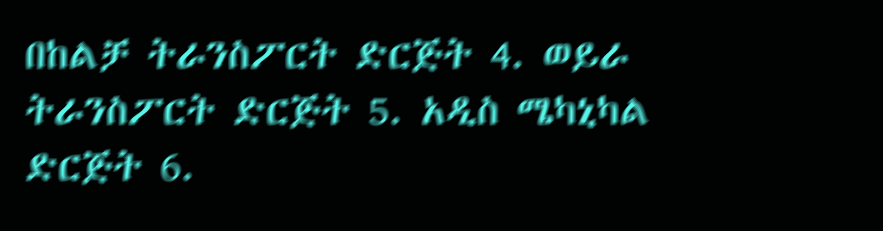በከልቻ ትራንስፖርት ድርጅት 4. ወይራ ትራንስፖርት ድርጅት 5. አዲስ ሜካኒካል ድርጅት 6.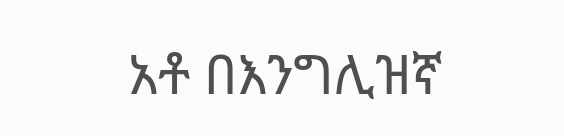አቶ በእንግሊዝኛ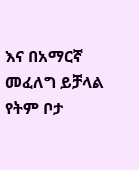እና በአማርኛ መፈለግ ይቻላል የትም ቦታ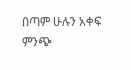በጣም ሁሉን አቀፍ ምንጭ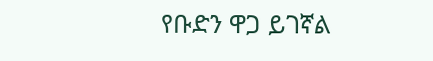የቡድን ዋጋ ይገኛል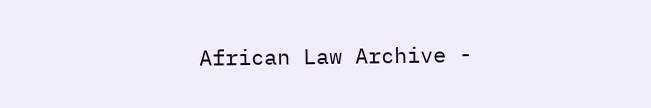African Law Archive -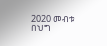2020 መብቱ በህግ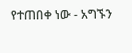የተጠበቀ ነው - አግኙን